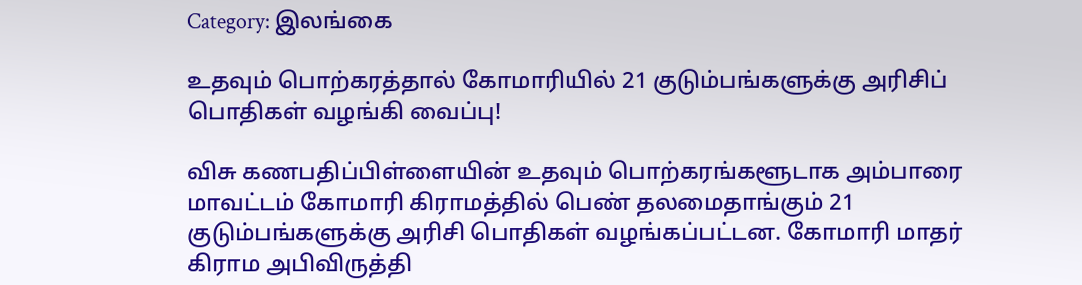Category: இலங்கை

உதவும் பொற்கரத்தால் கோமாரியில் 21 குடும்பங்களுக்கு அரிசிப் பொதிகள் வழங்கி வைப்பு!

விசு கணபதிப்பிள்ளையின் உதவும் பொற்கரங்களூடாக அம்பாரை மாவட்டம் கோமாரி கிராமத்தில் பெண் தலமைதாங்கும் 21 குடும்பங்களுக்கு அரிசி பொதிகள் வழங்கப்பட்டன. கோமாரி மாதர் கிராம அபிவிருத்தி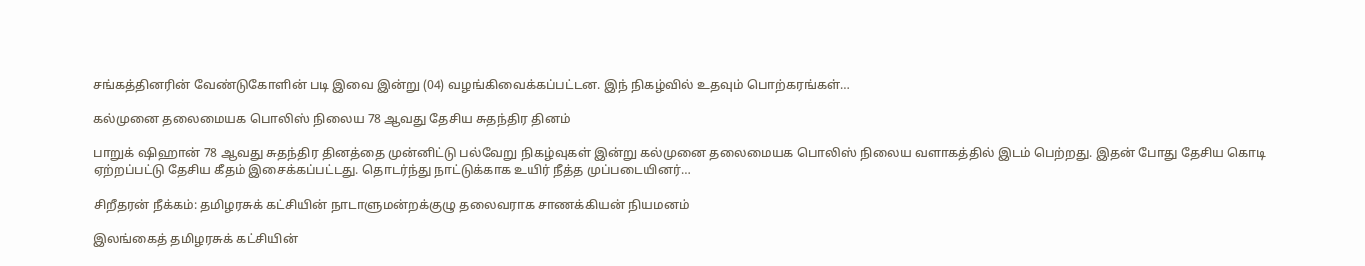சங்கத்தினரின் வேண்டுகோளின் படி இவை இன்று (04) வழங்கிவைக்கப்பட்டன. இந் நிகழ்வில் உதவும் பொற்கரங்கள்…

கல்முனை தலைமையக பொலிஸ் நிலைய 78 ஆவது தேசிய சுதந்திர தினம்

பாறுக் ஷிஹான் 78 ஆவது சுதந்திர தினத்தை முன்னிட்டு பல்வேறு நிகழ்வுகள் இன்று கல்முனை தலைமையக பொலிஸ் நிலைய வளாகத்தில் இடம் பெற்றது. இதன் போது தேசிய கொடி ஏற்றப்பட்டு தேசிய கீதம் இசைக்கப்பட்டது. தொடர்ந்து நாட்டுக்காக உயிர் நீத்த முப்படையினர்…

சிறீதரன் நீக்கம்: தமிழரசுக் கட்சியின் நாடாளுமன்றக்குழு தலைவராக சாணக்கியன் நியமனம்

இலங்கைத் தமிழரசுக் கட்சியின்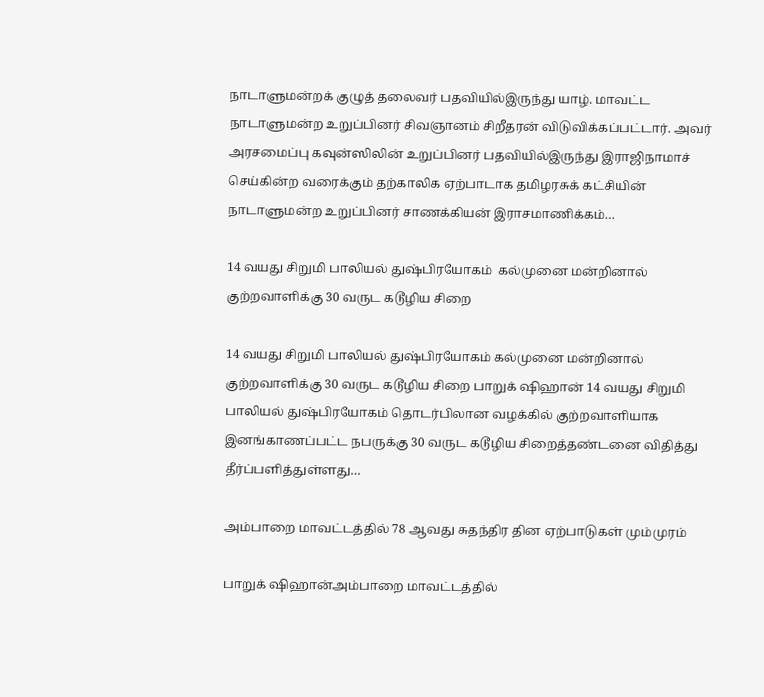நாடாளுமன்றக் குழுத் தலைவர் பதவியில்இருந்து யாழ். மாவட்ட நாடாளுமன்ற உறுப்பினர் சிவஞானம் சிறீதரன் விடுவிக்கப்பட்டார். அவர் அரசமைப்பு கவுன்ஸிலின் உறுப்பினர் பதவியில்இருந்து இராஜிநாமாச் செய்கின்ற வரைக்கும் தற்காலிக ஏற்பாடாக தமிழரசுக் கட்சியின் நாடாளுமன்ற உறுப்பினர் சாணக்கியன் இராசமாணிக்கம்…

14 வயது சிறுமி பாலியல் துஷ்பிரயோகம்  கல்முனை மன்றினால்   குற்றவாளிக்கு 30 வருட கடூழிய சிறை

14 வயது சிறுமி பாலியல் துஷ்பிரயோகம் கல்முனை மன்றினால் குற்றவாளிக்கு 30 வருட கடூழிய சிறை பாறுக் ஷிஹான் 14 வயது சிறுமி பாலியல் துஷ்பிரயோகம் தொடர்பிலான வழக்கில் குற்றவாளியாக இனங்காணப்பட்ட நபருக்கு 30 வருட கடூழிய சிறைத்தண்டனை விதித்து தீர்ப்பளித்துள்ளது…

அம்பாறை மாவட்டத்தில் 78 ஆவது சுதந்திர தின ஏற்பாடுகள் மும்முரம்

பாறுக் ஷிஹான்அம்பாறை மாவட்டத்தில்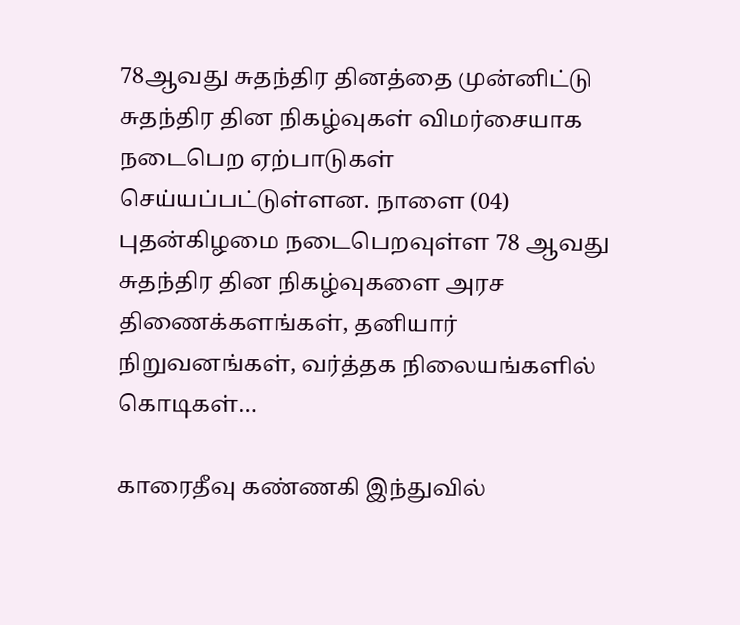78ஆவது சுதந்திர தினத்தை முன்னிட்டு சுதந்திர தின நிகழ்வுகள் விமர்சையாக நடைபெற ஏற்பாடுகள் செய்யப்பட்டுள்ளன. நாளை (04) புதன்கிழமை நடைபெறவுள்ள 78 ஆவது சுதந்திர தின நிகழ்வுகளை அரச திணைக்களங்கள், தனியார் நிறுவனங்கள், வர்த்தக நிலையங்களில் கொடிகள்…

காரைதீவு கண்ணகி இந்துவில்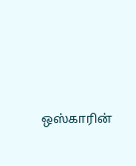ஒஸ்காரின்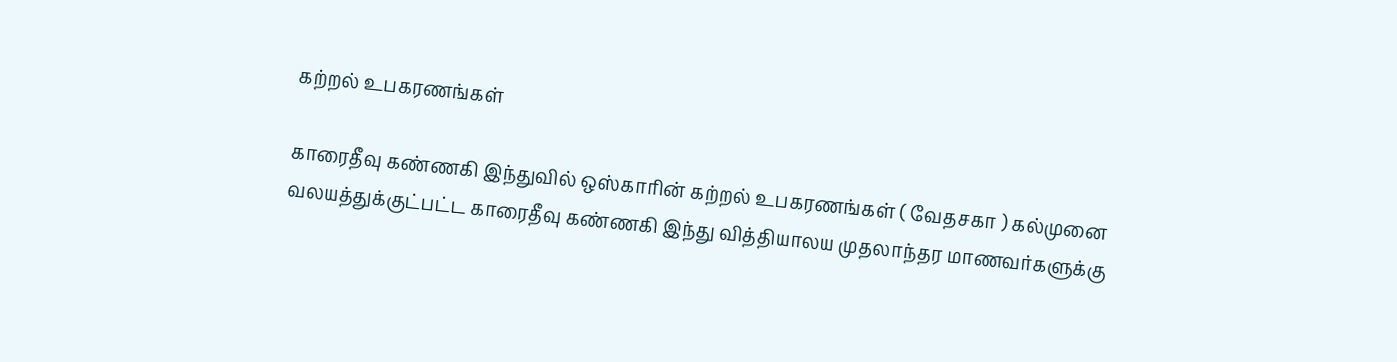கற்றல் உபகரணங்கள்

காரைதீவு கண்ணகி இந்துவில் ஒஸ்காரின் கற்றல் உபகரணங்கள் ( வேதசகா ) கல்முனை வலயத்துக்குட்பட்ட காரைதீவு கண்ணகி இந்து வித்தியாலய முதலாந்தர மாணவர்களுக்கு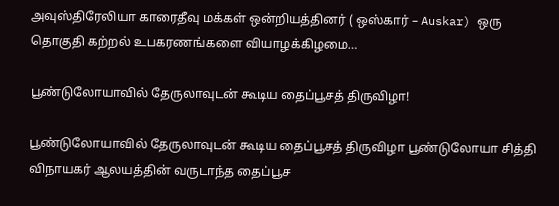அவுஸ்திரேலியா காரைதீவு மக்கள் ஒன்றியத்தினர் ( ஒஸ்கார் – Auskar) ஒரு தொகுதி கற்றல் உபகரணங்களை வியாழக்கிழமை…

பூண்டுலோயாவில் தேருலாவுடன் கூடிய தைப்பூசத் திருவிழா!

பூண்டுலோயாவில் தேருலாவுடன் கூடிய தைப்பூசத் திருவிழா பூண்டுலோயா சித்தி விநாயகர் ஆலயத்தின் வருடாந்த தைப்பூச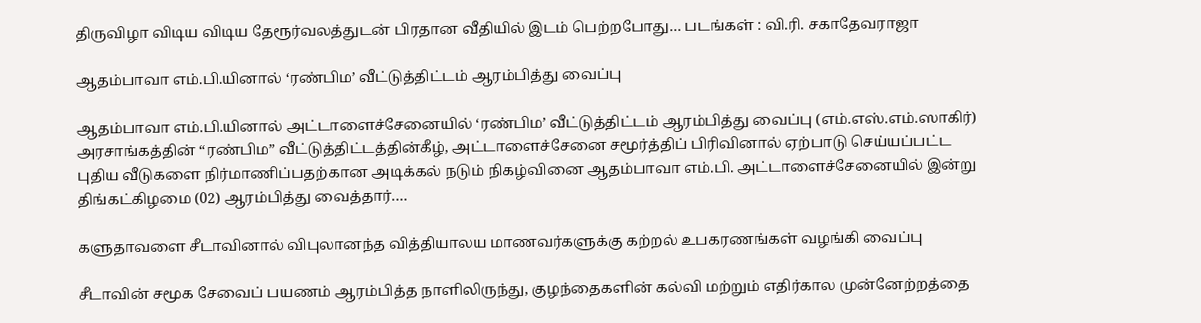திருவிழா விடிய விடிய தேரூர்வலத்துடன் பிரதான வீதியில் இடம் பெற்றபோது… படங்கள் : வி.ரி. சகாதேவராஜா

ஆதம்பாவா எம்.பி.யினால் ‘ரண்பிம’ வீட்டுத்திட்டம் ஆரம்பித்து வைப்பு

ஆதம்பாவா எம்.பி.யினால் அட்டாளைச்சேனையில் ‘ரண்பிம’ வீட்டுத்திட்டம் ஆரம்பித்து வைப்பு (எம்.எஸ்.எம்.ஸாகிர்) அரசாங்கத்தின் “ரண்பிம” வீட்டுத்திட்டத்தின்கீழ், அட்டாளைச்சேனை சமூர்த்திப் பிரிவினால் ஏற்பாடு செய்யப்பட்ட புதிய வீடுகளை நிர்மாணிப்பதற்கான அடிக்கல் நடும் நிகழ்வினை ஆதம்பாவா எம்.பி. அட்டாளைச்சேனையில் இன்று திங்கட்கிழமை (02) ஆரம்பித்து வைத்தார்.…

களுதாவளை சீடாவினால் விபுலானந்த வித்தியாலய மாணவர்களுக்கு கற்றல் உபகரணங்கள் வழங்கி வைப்பு

சீடாவின் சமூக சேவைப் பயணம் ஆரம்பித்த நாளிலிருந்து, குழந்தைகளின் கல்வி மற்றும் எதிர்கால முன்னேற்றத்தை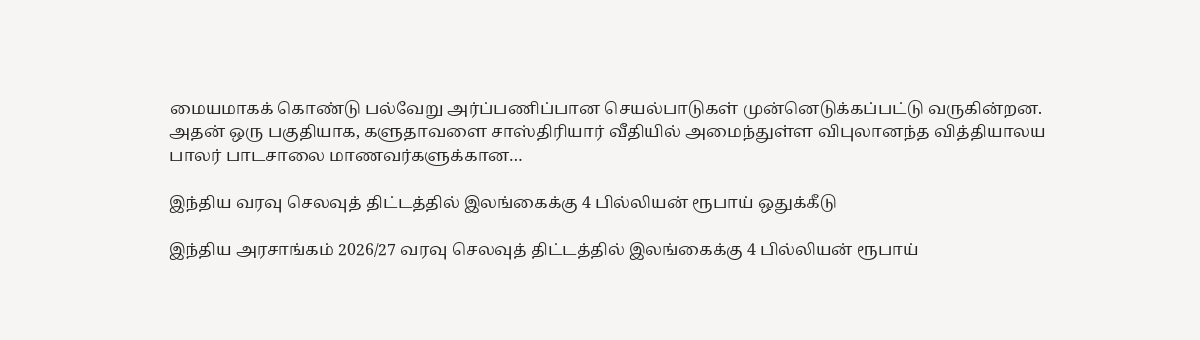மையமாகக் கொண்டு பல்வேறு அர்ப்பணிப்பான செயல்பாடுகள் முன்னெடுக்கப்பட்டு வருகின்றன. அதன் ஒரு பகுதியாக, களுதாவளை சாஸ்திரியார் வீதியில் அமைந்துள்ள விபுலானந்த வித்தியாலய பாலர் பாடசாலை மாணவர்களுக்கான…

இந்திய வரவு செலவுத் திட்டத்தில் இலங்கைக்கு 4 பில்லியன் ரூபாய் ஒதுக்கீடு

இந்திய அரசாங்கம் 2026/27 வரவு செலவுத் திட்டத்தில் இலங்கைக்கு 4 பில்லியன் ரூபாய்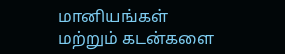மானியங்கள் மற்றும் கடன்களை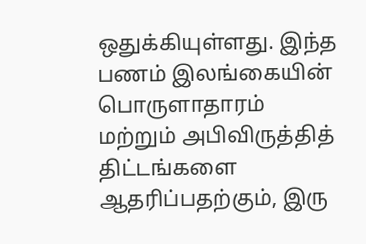ஒதுக்கியுள்ளது. இந்த பணம் இலங்கையின் பொருளாதாரம் மற்றும் அபிவிருத்தித் திட்டங்களை ஆதரிப்பதற்கும், இரு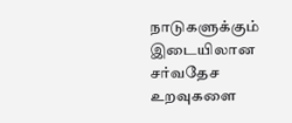நாடுகளுக்கும் இடையிலான சர்வதேச உறவுகளை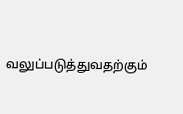வலுப்படுத்துவதற்கும்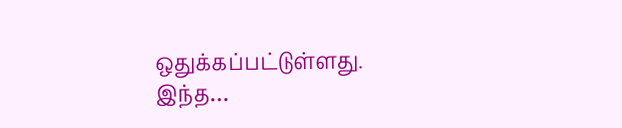ஒதுக்கப்பட்டுள்ளது. இந்த…